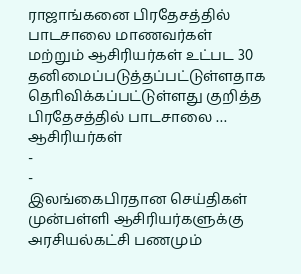ராஜாங்கனை பிரதேசத்தில் பாடசாலை மாணவர்கள் மற்றும் ஆசிரியர்கள் உட்பட 30 தனிமைப்படுத்தப்பட்டுள்ளதாக தொிவிக்கப்பட்டுள்ளது குறித்த பிரதேசத்தில் பாடசாலை …
ஆசிரியர்கள்
-
-
இலங்கைபிரதான செய்திகள்
முன்பள்ளி ஆசிரியர்களுக்கு அரசியல்கட்சி பணமும்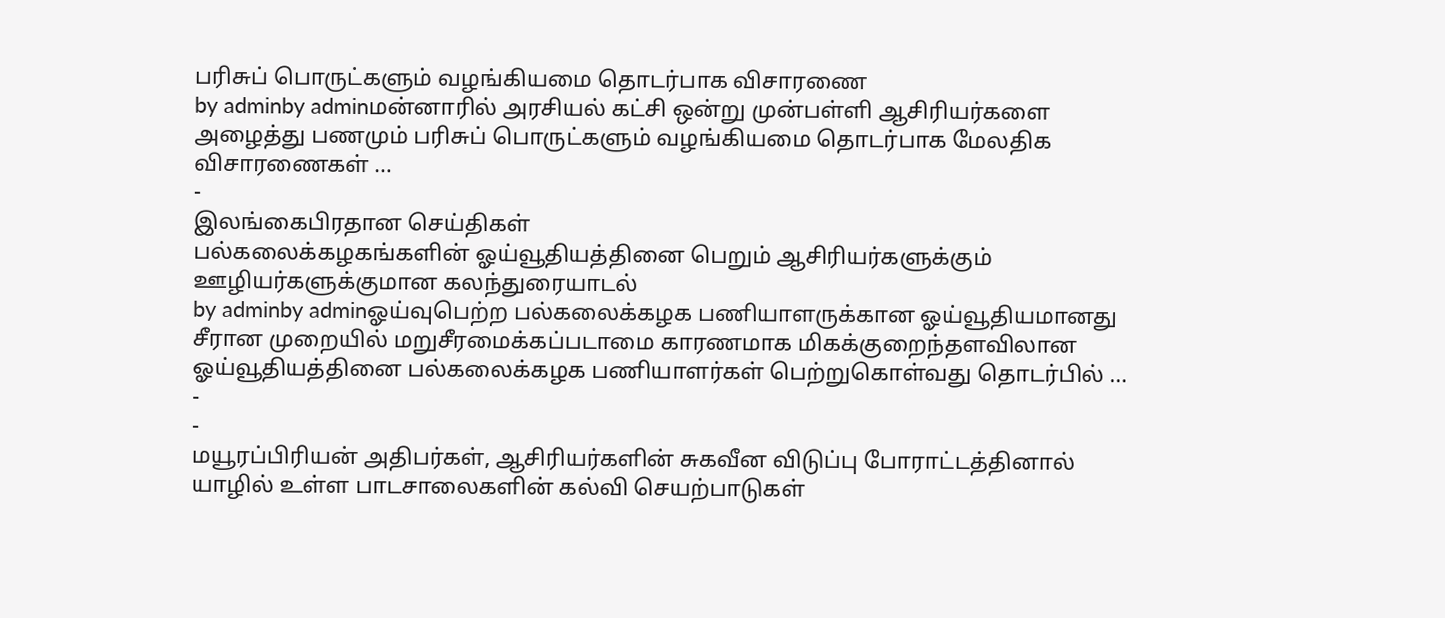பரிசுப் பொருட்களும் வழங்கியமை தொடர்பாக விசாரணை
by adminby adminமன்னாரில் அரசியல் கட்சி ஒன்று முன்பள்ளி ஆசிரியர்களை அழைத்து பணமும் பரிசுப் பொருட்களும் வழங்கியமை தொடர்பாக மேலதிக விசாரணைகள் …
-
இலங்கைபிரதான செய்திகள்
பல்கலைக்கழகங்களின் ஓய்வூதியத்தினை பெறும் ஆசிரியர்களுக்கும் ஊழியர்களுக்குமான கலந்துரையாடல்
by adminby adminஓய்வுபெற்ற பல்கலைக்கழக பணியாளருக்கான ஓய்வூதியமானது சீரான முறையில் மறுசீரமைக்கப்படாமை காரணமாக மிகக்குறைந்தளவிலான ஓய்வூதியத்தினை பல்கலைக்கழக பணியாளர்கள் பெற்றுகொள்வது தொடர்பில் …
-
-
மயூரப்பிரியன் அதிபர்கள், ஆசிரியர்களின் சுகவீன விடுப்பு போராட்டத்தினால் யாழில் உள்ள பாடசாலைகளின் கல்வி செயற்பாடுகள்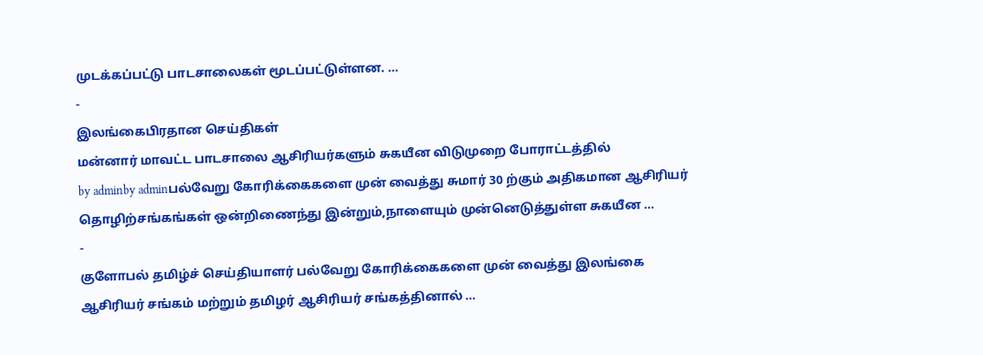முடக்கப்பட்டு பாடசாலைகள் மூடப்பட்டுள்ளன. …
-
இலங்கைபிரதான செய்திகள்
மன்னார் மாவட்ட பாடசாலை ஆசிரியர்களும் சுகயீன விடுமுறை போராட்டத்தில்
by adminby adminபல்வேறு கோரிக்கைகளை முன் வைத்து சுமார் 30 ற்கும் அதிகமான ஆசிரியர் தொழிற்சங்கங்கள் ஒன்றிணைந்து இன்றும்,நாளையும் முன்னெடுத்துள்ள சுகயீன …
-
குளோபல் தமிழ்ச் செய்தியாளர் பல்வேறு கோரிக்கைகளை முன் வைத்து இலங்கை ஆசிரியர் சங்கம் மற்றும் தமிழர் ஆசிரியர் சங்கத்தினால் …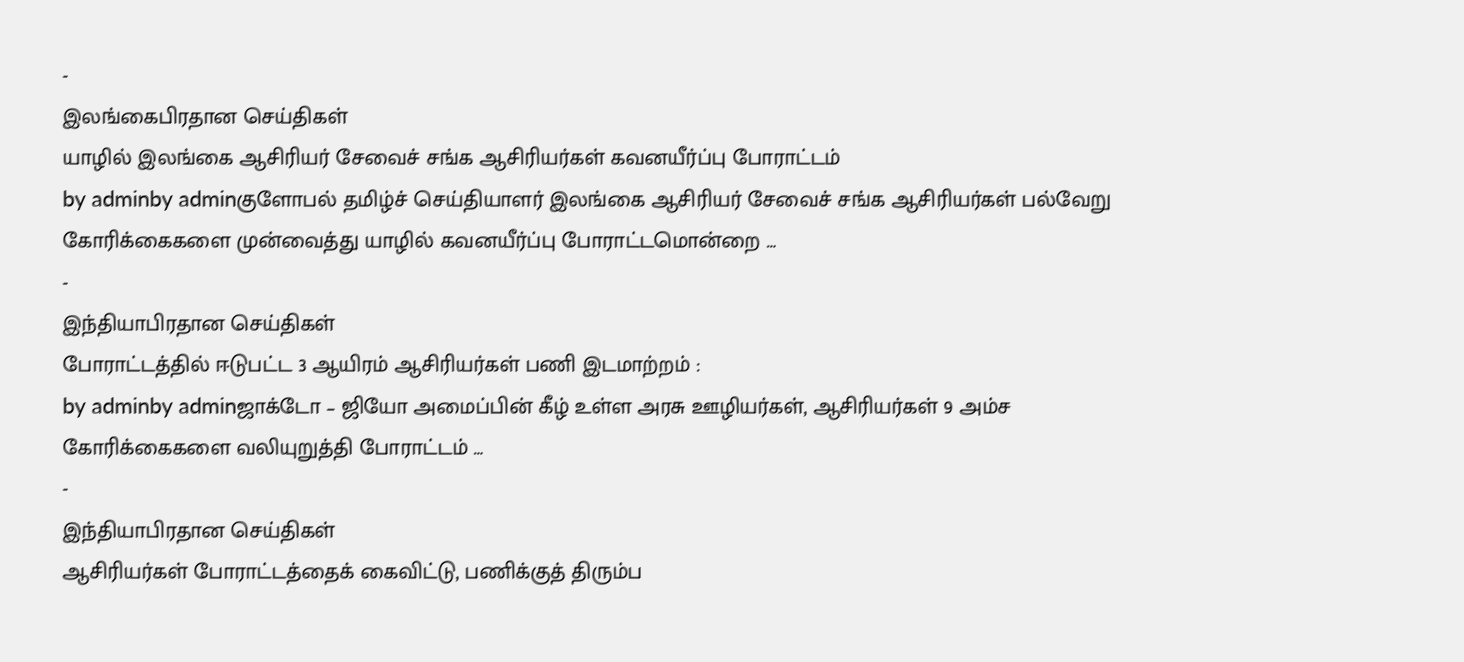-
இலங்கைபிரதான செய்திகள்
யாழில் இலங்கை ஆசிரியர் சேவைச் சங்க ஆசிரியர்கள் கவனயீர்ப்பு போராட்டம்
by adminby adminகுளோபல் தமிழ்ச் செய்தியாளர் இலங்கை ஆசிரியர் சேவைச் சங்க ஆசிரியர்கள் பல்வேறு கோரிக்கைகளை முன்வைத்து யாழில் கவனயீர்ப்பு போராட்டமொன்றை …
-
இந்தியாபிரதான செய்திகள்
போராட்டத்தில் ஈடுபட்ட 3 ஆயிரம் ஆசிரியர்கள் பணி இடமாற்றம் :
by adminby adminஜாக்டோ – ஜியோ அமைப்பின் கீழ் உள்ள அரசு ஊழியர்கள், ஆசிரியர்கள் 9 அம்ச கோரிக்கைகளை வலியுறுத்தி போராட்டம் …
-
இந்தியாபிரதான செய்திகள்
ஆசிரியர்கள் போராட்டத்தைக் கைவிட்டு, பணிக்குத் திரும்ப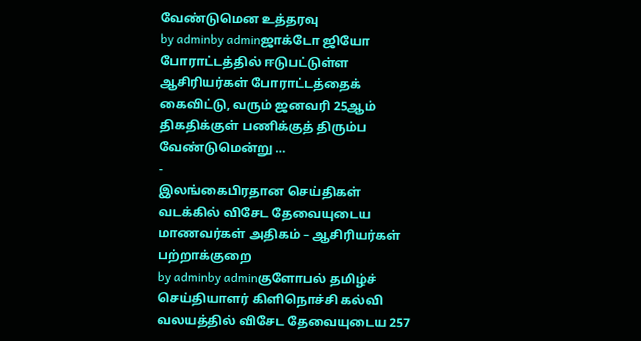வேண்டுமென உத்தரவு
by adminby adminஜாக்டோ ஜியோ போராட்டத்தில் ஈடுபட்டுள்ள ஆசிரியர்கள் போராட்டத்தைக் கைவிட்டு, வரும் ஜனவரி 25ஆம் திகதிக்குள் பணிக்குத் திரும்ப வேண்டுமென்று …
-
இலங்கைபிரதான செய்திகள்
வடக்கில் விசேட தேவையுடைய மாணவர்கள் அதிகம் – ஆசிரியர்கள் பற்றாக்குறை
by adminby adminகுளோபல் தமிழ்ச் செய்தியாளர் கிளிநொச்சி கல்வி வலயத்தில் விசேட தேவையுடைய 257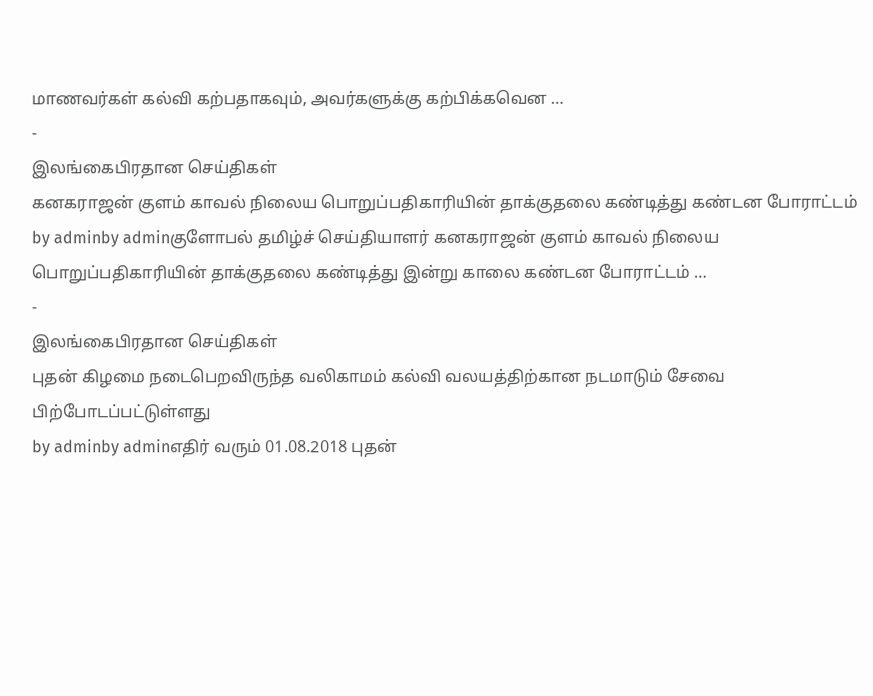மாணவர்கள் கல்வி கற்பதாகவும், அவர்களுக்கு கற்பிக்கவென …
-
இலங்கைபிரதான செய்திகள்
கனகராஜன் குளம் காவல் நிலைய பொறுப்பதிகாரியின் தாக்குதலை கண்டித்து கண்டன போராட்டம்
by adminby adminகுளோபல் தமிழ்ச் செய்தியாளர் கனகராஜன் குளம் காவல் நிலைய பொறுப்பதிகாரியின் தாக்குதலை கண்டித்து இன்று காலை கண்டன போராட்டம் …
-
இலங்கைபிரதான செய்திகள்
புதன் கிழமை நடைபெறவிருந்த வலிகாமம் கல்வி வலயத்திற்கான நடமாடும் சேவை பிற்போடப்பட்டுள்ளது
by adminby adminஎதிர் வரும் 01.08.2018 புதன்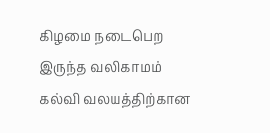கிழமை நடைபெற இருந்த வலிகாமம் கல்வி வலயத்திற்கான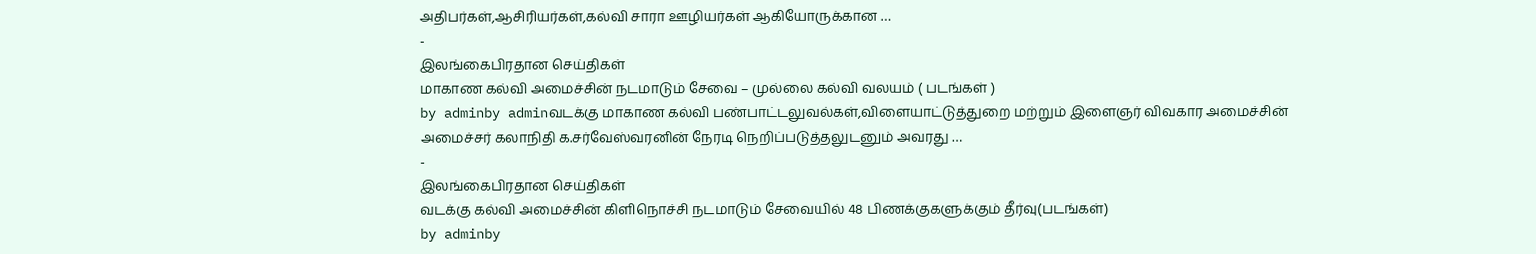அதிபர்கள்,ஆசிரியர்கள்,கல்வி சாரா ஊழியர்கள் ஆகியோருக்கான …
-
இலங்கைபிரதான செய்திகள்
மாகாண கல்வி அமைச்சின் நடமாடும் சேவை – முல்லை கல்வி வலயம் ( படங்கள் )
by adminby adminவடக்கு மாகாண கல்வி பண்பாட்டலுவல்கள்,விளையாட்டுத்துறை மற்றும் இளைஞர் விவகார அமைச்சின் அமைச்சர் கலாநிதி க.சர்வேஸ்வரனின் நேரடி நெறிப்படுத்தலுடனும் அவரது …
-
இலங்கைபிரதான செய்திகள்
வடக்கு கல்வி அமைச்சின் கிளிநொச்சி நடமாடும் சேவையில் 48 பிணக்குகளுக்கும் தீர்வு(படங்கள்)
by adminby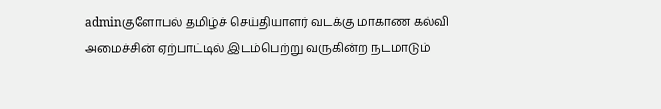adminகுளோபல் தமிழ்ச் செய்தியாளர் வடக்கு மாகாண கல்வி அமைச்சின் ஏற்பாட்டில் இடம்பெற்று வருகின்ற நடமாடும்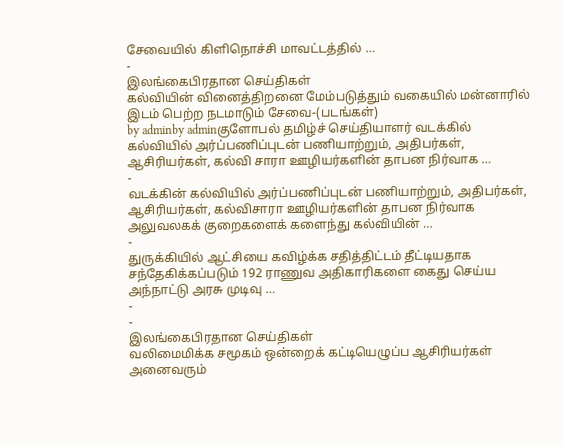சேவையில் கிளிநொச்சி மாவட்டத்தில் …
-
இலங்கைபிரதான செய்திகள்
கல்வியின் வினைத்திறனை மேம்படுத்தும் வகையில் மன்னாரில் இடம் பெற்ற நடமாடும் சேவை-(படங்கள்)
by adminby adminகுளோபல் தமிழ்ச் செய்தியாளர் வடக்கில் கல்வியில் அர்ப்பணிப்புடன் பணியாற்றும், அதிபர்கள், ஆசிரியர்கள், கல்வி சாரா ஊழியர்களின் தாபன நிர்வாக …
-
வடக்கின் கல்வியில் அர்ப்பணிப்புடன் பணியாற்றும், அதிபர்கள், ஆசிரியர்கள், கல்விசாரா ஊழியர்களின் தாபன நிர்வாக அலுவலகக் குறைகளைக் களைந்து கல்வியின் …
-
துருக்கியில் ஆட்சியை கவிழ்க்க சதித்திட்டம் தீட்டியதாக சந்தேகிக்கப்படும் 192 ராணுவ அதிகாரிகளை கைது செய்ய அந்நாட்டு அரசு முடிவு …
-
-
இலங்கைபிரதான செய்திகள்
வலிமைமிக்க சமூகம் ஒன்றைக் கட்டியெழுப்ப ஆசிரியர்கள் அனைவரும்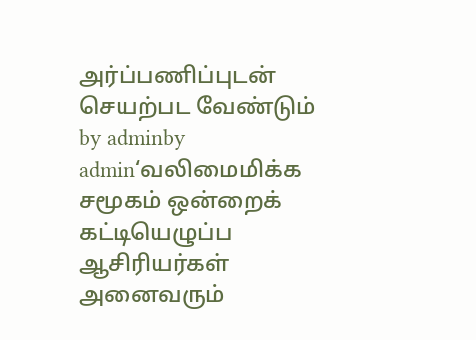அர்ப்பணிப்புடன் செயற்பட வேண்டும்
by adminby admin‘வலிமைமிக்க சமூகம் ஒன்றைக் கட்டியெழுப்ப ஆசிரியர்கள் அனைவரும்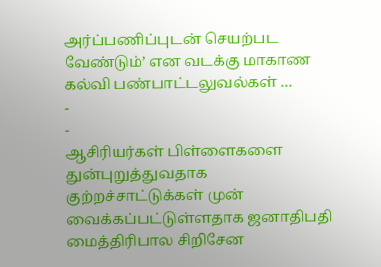அர்ப்பணிப்புடன் செயற்பட வேண்டும்’ என வடக்கு மாகாண கல்வி பண்பாட்டலுவல்கள் …
-
-
ஆசிரியர்கள் பிள்ளைகளை துன்புறுத்துவதாக குற்றச்சாட்டுக்கள் முன் வைக்கப்பட்டுள்ளதாக ஜனாதிபதி மைத்திரிபால சிறிசேன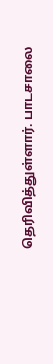தெரிவித்துள்ளார். பாடசாலை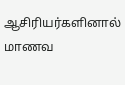ஆசிரியர்களினால் மாணவ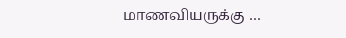மாணவியருக்கு …